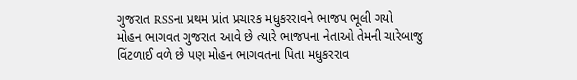ગુજરાત RSSના પ્રથમ પ્રાંત પ્રચારક મધુકરરાવને ભાજપ ભૂલી ગયો
મોહન ભાગવત ગુજરાત આવે છે ત્યારે ભાજપના નેતાઓ તેમની ચારેબાજુ વિંટળાઈ વળે છે પણ મોહન ભાગવતના પિતા મધુકરરાવ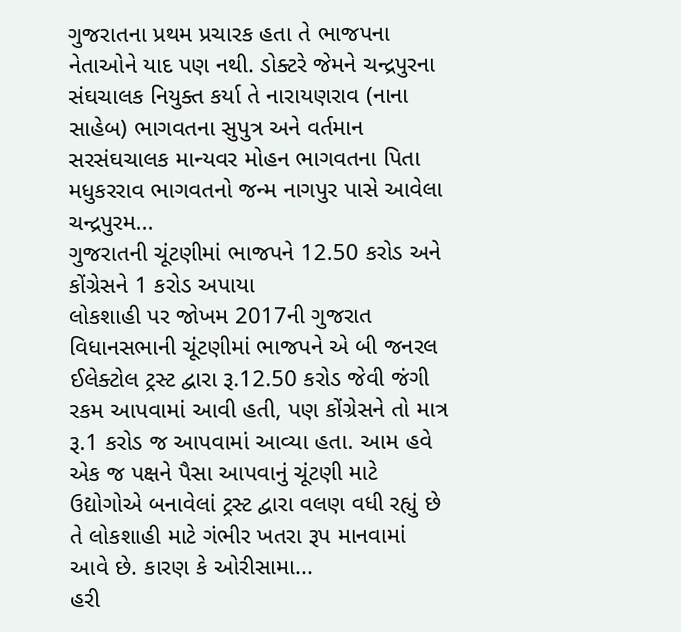ગુજરાતના પ્રથમ પ્રચારક હતા તે ભાજપના નેતાઓને યાદ પણ નથી. ડોક્ટરે જેમને ચન્દ્રપુરના સંઘચાલક નિયુક્ત કર્યા તે નારાયણરાવ (નાના સાહેબ) ભાગવતના સુપુત્ર અને વર્તમાન સરસંઘચાલક માન્યવર મોહન ભાગવતના પિતા મધુકરરાવ ભાગવતનો જન્મ નાગપુર પાસે આવેલા ચન્દ્રપુરમ...
ગુજરાતની ચૂંટણીમાં ભાજપને 12.50 કરોડ અને કોંગ્રેસને 1 કરોડ અપાયા
લોકશાહી પર જોખમ 2017ની ગુજરાત વિધાનસભાની ચૂંટણીમાં ભાજપને એ બી જનરલ ઈલેક્ટોલ ટ્રસ્ટ દ્વારા રૂ.12.50 કરોડ જેવી જંગી રકમ આપવામાં આવી હતી, પણ કોંગ્રેસને તો માત્ર રૂ.1 કરોડ જ આપવામાં આવ્યા હતા. આમ હવે એક જ પક્ષને પૈસા આપવાનું ચૂંટણી માટે ઉદ્યોગોએ બનાવેલાં ટ્રસ્ટ દ્વારા વલણ વધી રહ્યું છે તે લોકશાહી માટે ગંભીર ખતરા રૂપ માનવામાં આવે છે. કારણ કે ઓરીસામા...
હરી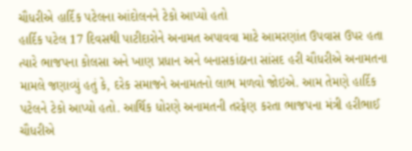ચૌધરીએ હાર્દિક પટેલના આંદોલનને ટેકો આપ્યો હતો
હાર્દિક પટેલ 17 દિવસથી પાટીદારોને અનામત અપાવવા માટે આમરણાંત ઉપવાસ ઉપર હતા ત્યારે ભાજપના કોલસા અને ખાણ પ્રધાન અને બનાસકાંઠાના સાંસદ હરી ચૌધરીએ અનામતના મામલે જણાવ્યું હતું કે, દરેક સમાજને અનામતનો લાભ મળવો જોઇએ. આમ તેમણે હાર્દિક પટેલને ટેકો આપ્યો હતો. આર્થિક ધોરણે અનામતની તરફેણ કરતા ભાજપના મંત્રી હરીભાઈ ચૌધરીએ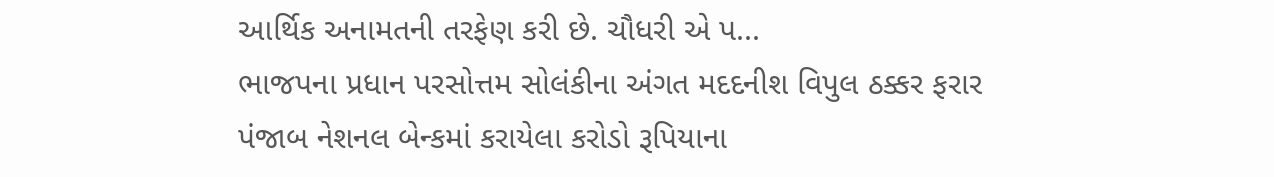આર્થિક અનામતની તરફેણ કરી છે. ચૌધરી એ પ...
ભાજપના પ્રધાન પરસોત્તમ સોલંકીના અંગત મદદનીશ વિપુલ ઠક્કર ફરાર
પંજાબ નેશનલ બેન્કમાં કરાયેલા કરોડો રૂપિયાના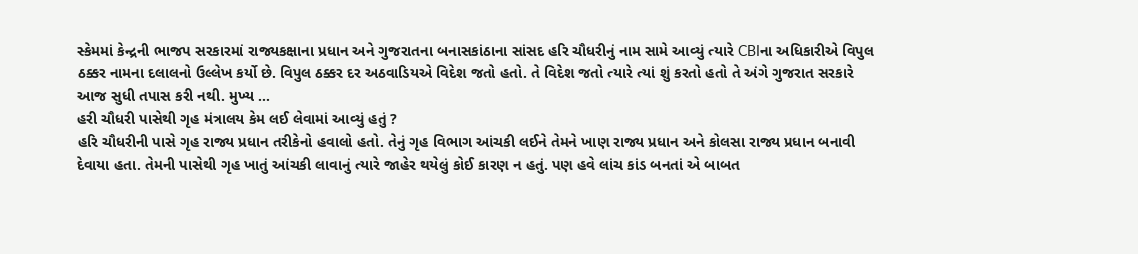સ્કેમમાં કેન્દ્રની ભાજપ સરકારમાં રાજ્યકક્ષાના પ્રધાન અને ગુજરાતના બનાસકાંઠાના સાંસદ હરિ ચૌધરીનું નામ સામે આવ્યું ત્યારે CBIના અધિકારીએ વિપુલ ઠક્કર નામના દલાલનો ઉલ્લેખ કર્યો છે. વિપુલ ઠક્કર દર અઠવાડિયએ વિદેશ જતો હતો. તે વિદેશ જતો ત્યારે ત્યાં શું કરતો હતો તે અંગે ગુજરાત સરકારે આજ સુધી તપાસ કરી નથી. મુખ્ય ...
હરી ચૌધરી પાસેથી ગૃહ મંત્રાલય કેમ લઈ લેવામાં આવ્યું હતું ?
હરિ ચૌધરીની પાસે ગૃહ રાજ્ય પ્રધાન તરીકેનો હવાલો હતો. તેનું ગૃહ વિભાગ આંચકી લઈને તેમને ખાણ રાજ્ય પ્રધાન અને કોલસા રાજ્ય પ્રધાન બનાવી દેવાયા હતા. તેમની પાસેથી ગૃહ ખાતું આંચકી લાવાનું ત્યારે જાહેર થયેલું કોઈ કારણ ન હતું. પણ હવે લાંચ કાંડ બનતાં એ બાબત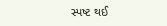સ્પષ્ટ થઈ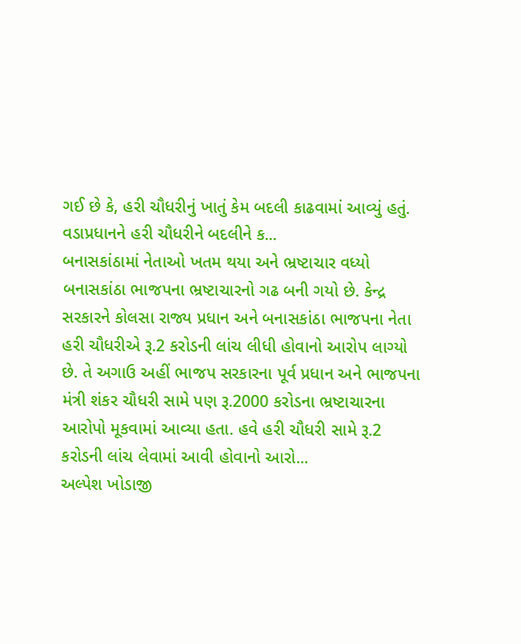ગઈ છે કે, હરી ચૌધરીનું ખાતું કેમ બદલી કાઢવામાં આવ્યું હતું. વડાપ્રધાનને હરી ચૌધરીને બદલીને ક...
બનાસકાંઠામાં નેતાઓ ખતમ થયા અને ભ્રષ્ટાચાર વધ્યો
બનાસકાંઠા ભાજપના ભ્રષ્ટાચારનો ગઢ બની ગયો છે. કેન્દ્ર સરકારને કોલસા રાજ્ય પ્રધાન અને બનાસકાંઠા ભાજપના નેતા હરી ચૌધરીએ રૂ.2 કરોડની લાંચ લીધી હોવાનો આરોપ લાગ્યો છે. તે અગાઉ અહીં ભાજપ સરકારના પૂર્વ પ્રધાન અને ભાજપના મંત્રી શંકર ચૌધરી સામે પણ રૂ.2000 કરોડના ભ્રષ્ટાચારના આરોપો મૂકવામાં આવ્યા હતા. હવે હરી ચૌધરી સામે રૂ.2 કરોડની લાંચ લેવામાં આવી હોવાનો આરો...
અલ્પેશ ખોડાજી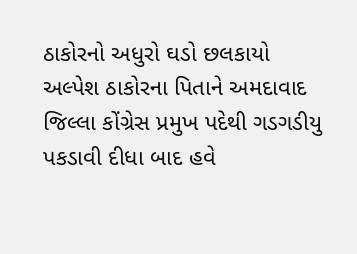ઠાકોરનો અધુરો ઘડો છલકાયો
અલ્પેશ ઠાકોરના પિતાને અમદાવાદ જિલ્લા કોંગ્રેસ પ્રમુખ પદેથી ગડગડીયુ પકડાવી દીધા બાદ હવે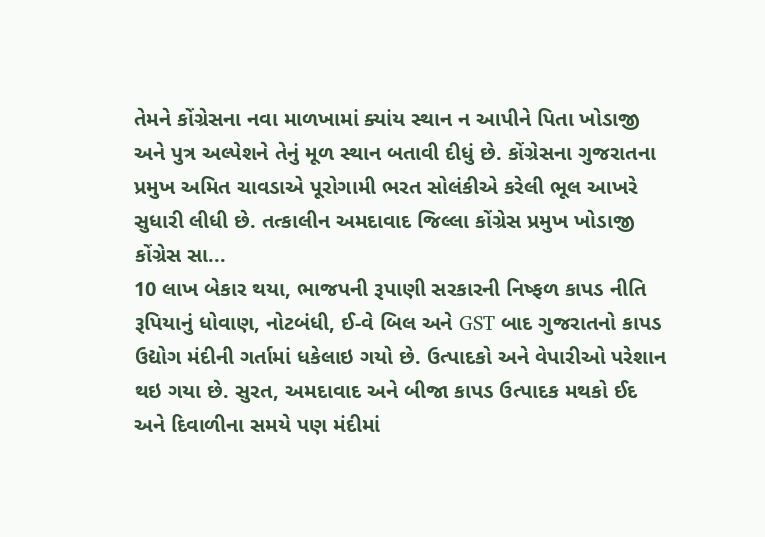તેમને કોંગ્રેસના નવા માળખામાં ક્યાંય સ્થાન ન આપીને પિતા ખોડાજી અને પુત્ર અલ્પેશને તેનું મૂળ સ્થાન બતાવી દીધું છે. કોંગ્રેસના ગુજરાતના પ્રમુખ અમિત ચાવડાએ પૂરોગામી ભરત સોલંકીએ કરેલી ભૂલ આખરે સુધારી લીધી છે. તત્કાલીન અમદાવાદ જિલ્લા કોંગ્રેસ પ્રમુખ ખોડાજી કોંગ્રેસ સા...
10 લાખ બેકાર થયા, ભાજપની રૂપાણી સરકારની નિષ્ફળ કાપડ નીતિ
રૂપિયાનું ધોવાણ, નોટબંધી, ઈ-વે બિલ અને GST બાદ ગુજરાતનો કાપડ ઉદ્યોગ મંદીની ગર્તામાં ધકેલાઇ ગયો છે. ઉત્પાદકો અને વેપારીઓ પરેશાન થઇ ગયા છે. સુરત, અમદાવાદ અને બીજા કાપડ ઉત્પાદક મથકો ઈદ અને દિવાળીના સમયે પણ મંદીમાં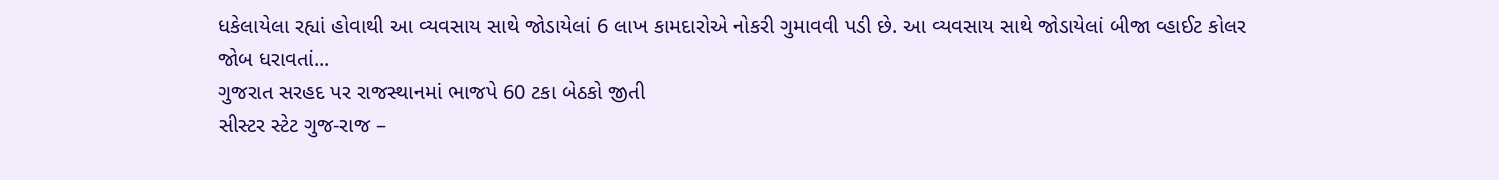ધકેલાયેલા રહ્યાં હોવાથી આ વ્યવસાય સાથે જોડાયેલાં 6 લાખ કામદારોએ નોકરી ગુમાવવી પડી છે. આ વ્યવસાય સાથે જોડાયેલાં બીજા વ્હાઈટ કોલર જોબ ધરાવતાં...
ગુજરાત સરહદ પર રાજસ્થાનમાં ભાજપે 60 ટકા બેઠકો જીતી
સીસ્ટર સ્ટેટ ગુજ-રાજ –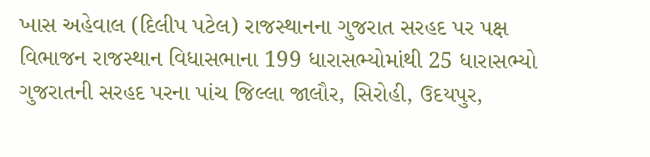ખાસ અહેવાલ (દિલીપ પટેલ) રાજસ્થાનના ગુજરાત સરહદ પર પક્ષ વિભાજન રાજસ્થાન વિધાસભાના 199 ધારાસભ્યોમાંથી 25 ધારાસભ્યો ગુજરાતની સરહદ પરના પાંચ જિલ્લા જાલૌર, સિરોહી, ઉદયપુર,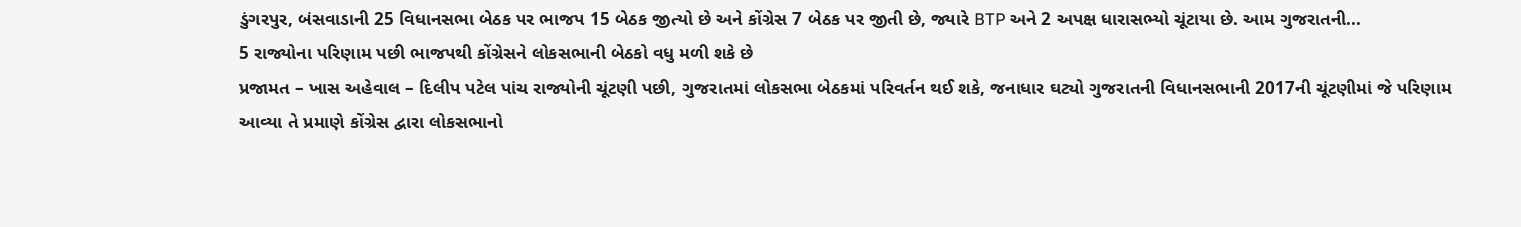ડુંગરપુર, બંસવાડાની 25 વિધાનસભા બેઠક પર ભાજપ 15 બેઠક જીત્યો છે અને કોંગ્રેસ 7 બેઠક પર જીતી છે, જ્યારે BTP અને 2 અપક્ષ ધારાસભ્યો ચૂંટાયા છે. આમ ગુજરાતની...
5 રાજ્યોના પરિણામ પછી ભાજપથી કોંગ્રેસને લોકસભાની બેઠકો વધુ મળી શકે છે
પ્રજામત – ખાસ અહેવાલ – દિલીપ પટેલ પાંચ રાજ્યોની ચૂંટણી પછી, ગુજરાતમાં લોકસભા બેઠકમાં પરિવર્તન થઈ શકે, જનાધાર ઘટ્યો ગુજરાતની વિધાનસભાની 2017ની ચૂંટણીમાં જે પરિણામ આવ્યા તે પ્રમાણે કોંગ્રેસ દ્વારા લોકસભાનો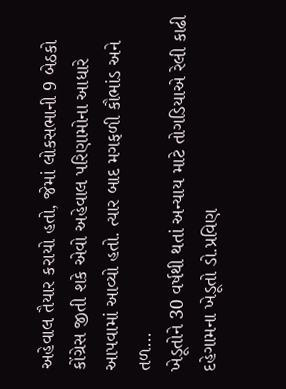અહેવાલ તૈયાર કરાયો હતો, જેમાં લોકસભાની 9 બેઠકો કોંગ્રેસ જીતી શકે એવો અહેવાલ પરિણામોના આધારે આપવામાં આવ્યો હતો. ત્યાર બાદ મગફળી કૌભાંડ અને તળ...
ખેડૂતોને 30 વર્ષથી થતાં અન્યાય માટે તોગડિયાએ રેલી કાઢી
દહેગામના ખેડૂતો ડો.પ્રવિણ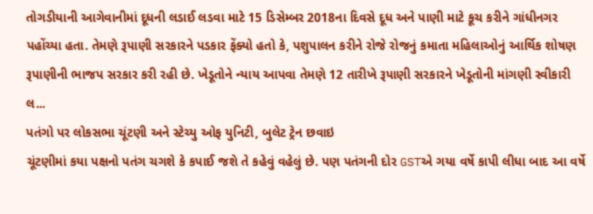તોગડીયાની આગેવાનીમાં દૂધની લડાઈ લડવા માટે 15 ડિસેમ્બર 2018ના દિવસે દૂધ અને પાણી માટે કૂચ કરીને ગાંધીનગર પહોંચ્યા હતા. તેમણે રૂપાણી સરકારને પડકાર ફેંક્યો હતો કે, પશુપાલન કરીને રોજે રોજનું કમાતા મહિલાઓનું આર્થિક શોષણ રૂપાણીની ભાજપ સરકાર કરી રહી છે. ખેડૂતોને ન્યાય આપવા તેમણે 12 તારીખે રૂપાણી સરકારને ખેડૂતોની માંગણી સ્વીકારી લ...
પતંગો પર લોકસભા ચૂંટણી અને સ્ટેચ્યુ ઓફ યુનિટી, બુલેટ ટ્રેન છવાઇ
ચૂંટણીમાં કયા પક્ષનો પતંગ ચગશે કે કપાઈ જશે તે કહેવું વહેલું છે. પણ પતંગની દોર GSTએ ગયા વર્ષે કાપી લીધા બાદ આ વર્ષે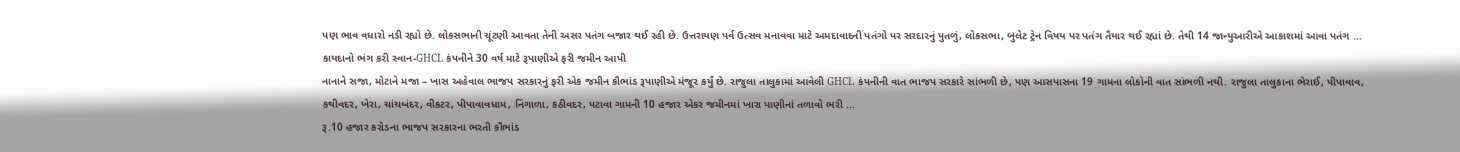પણ ભાવ વધારો નડી રહ્યો છે. લોકસભાની ચૂંટણી આવતા તેની અસર પતંગ બજાર થઈ રહી છે. ઉત્તરાયણ પર્વ ઉત્સવ મનાવવા માટે અમદાવાદની પતંગો પર સરદારનું પુતળું, લોકસભા, બુલેટ ટ્રેન વિષય પર પતંગ તૈયાર થઈ રહ્યાં છે. તેથી 14 જાન્યુઆરીએ આકાશમાં આવા પતંગ ...
કાયદાનો ભંગ કરી સ્વાન-GHCL કંપનીને 30 વર્ષ માટે રૂપાણીએ ફરી જમીન આપી
નાનાને સજા, મોટાને મજા – ખાસ અહેવાલ ભાજપ સરકારનું ફરી એક જમીન કૌભાંડ રૂપાણીએ મંજૂર કર્યું છે. રાજુલા તાલુકામાં આવેલી GHCL કંપનીની વાત ભાજપ સરકારે સાંભળી છે, પણ આસપાસના 19 ગામના લોકોની વાત સાંભળી નથી. રાજુલા તાલુકાના ભેરાઈ, પીપાવાવ, કથીવદર, ખેરા, ચાંચબંદર, વીકટર, પીપાવાવધામ, નિંગાળા, કઠીવદર, પટાવા ગામની 10 હજાર એકર જમીનમાં ખારા પાણીનાં તળાવો ભરી ...
રૂ.10 હજાર કરોડના ભાજપ સરકારના ભરતી કૌભાંડ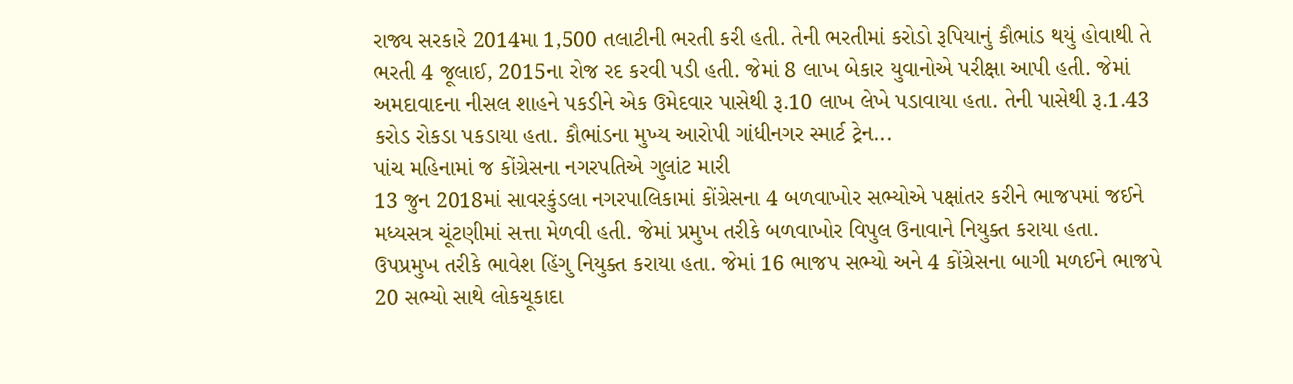રાજ્ય સરકારે 2014મા 1,500 તલાટીની ભરતી કરી હતી. તેની ભરતીમાં કરોડો રૂપિયાનું કૌભાંડ થયું હોવાથી તે ભરતી 4 જૂલાઈ, 2015ના રોજ રદ કરવી પડી હતી. જેમાં 8 લાખ બેકાર યુવાનોએ પરીક્ષા આપી હતી. જેમાં અમદાવાદના નીસલ શાહને પકડીને એક ઉમેદવાર પાસેથી રૂ.10 લાખ લેખે પડાવાયા હતા. તેની પાસેથી રૂ.1.43 કરોડ રોકડા પકડાયા હતા. કૌભાંડના મુખ્ય આરોપી ગાંધીનગર સ્માર્ટ ટ્રેન...
પાંચ મહિનામાં જ કોંગ્રેસના નગરપતિએ ગુલાંટ મારી
13 જુન 2018માં સાવરકુંડલા નગરપાલિકામાં કોંગ્રેસના 4 બળવાખોર સભ્યોએ પક્ષાંતર કરીને ભાજપમાં જઈને મધ્યસત્ર ચૂંટણીમાં સત્તા મેળવી હતી. જેમાં પ્રમુખ તરીકે બળવાખોર વિપુલ ઉનાવાને નિયુક્ત કરાયા હતા. ઉપપ્રમુખ તરીકે ભાવેશ હિંગુ નિયુક્ત કરાયા હતા. જેમાં 16 ભાજપ સભ્યો અને 4 કોંગ્રેસના બાગી મળઈને ભાજપે 20 સભ્યો સાથે લોકચૂકાદા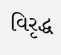વિરૃદ્ધ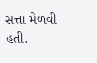સત્તા મેળવી હતી.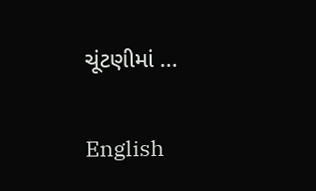ચૂંટણીમાં ...

English